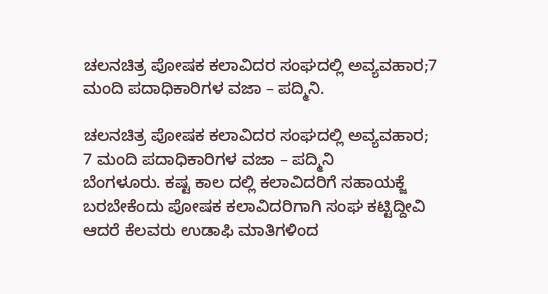ಚಲನಚಿತ್ರ ಪೋಷಕ ಕಲಾವಿದರ ಸಂಘದಲ್ಲಿ ಅವ್ಯವಹಾರ;7 ಮಂದಿ ಪದಾಧಿಕಾರಿಗಳ ವಜಾ – ಪದ್ಮಿನಿ.

ಚಲನಚಿತ್ರ ಪೋಷಕ ಕಲಾವಿದರ ಸಂಘದಲ್ಲಿ ಅವ್ಯವಹಾರ;
7 ಮಂದಿ ಪದಾಧಿಕಾರಿಗಳ ವಜಾ – ಪದ್ಮಿನಿ
ಬೆಂಗಳೂರು. ಕಷ್ಟ ಕಾಲ ದಲ್ಲಿ ಕಲಾವಿದರಿಗೆ ಸಹಾಯಕ್ಜೆ ಬರಬೇಕೆಂದು ಪೋಷಕ ಕಲಾವಿದರಿಗಾಗಿ ಸಂಘ ಕಟ್ಟಿದ್ದೀವಿ ಆದರೆ ಕೆಲವರು ಉಡಾಫಿ ಮಾತಿಗಳಿಂದ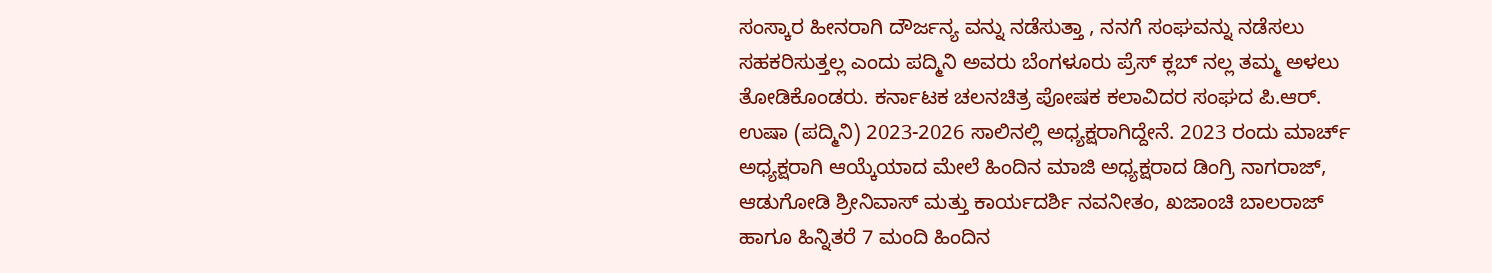ಸಂಸ್ಕಾರ ಹೀನರಾಗಿ ದೌರ್ಜನ್ಯ ವನ್ನು ನಡೆಸುತ್ತಾ , ನನಗೆ ಸಂಘವನ್ನು ನಡೆಸಲು ಸಹಕರಿಸುತ್ತಲ್ಲ ಎಂದು ಪದ್ಮಿನಿ ಅವರು ಬೆಂಗಳೂರು ಪ್ರೆಸ್ ಕ್ಲಬ್ ನಲ್ಲ ತಮ್ಮ ಅಳಲು ತೋಡಿಕೊಂಡರು. ಕರ್ನಾಟಕ ಚಲನಚಿತ್ರ ಪೋಷಕ ಕಲಾವಿದರ ಸಂಘದ ಪಿ.ಆರ್. ಉಷಾ (ಪದ್ಮಿನಿ) 2023-2026 ಸಾಲಿನಲ್ಲಿ ಅಧ್ಯಕ್ಷರಾಗಿದ್ದೇನೆ. 2023 ರಂದು ಮಾರ್ಚ್ ಅಧ್ಯಕ್ಷರಾಗಿ ಆಯ್ಕೆಯಾದ ಮೇಲೆ ಹಿಂದಿನ ಮಾಜಿ ಅಧ್ಯಕ್ಷರಾದ ಡಿಂಗ್ರಿ ನಾಗರಾಜ್, ಆಡುಗೋಡಿ ಶ್ರೀನಿವಾಸ್ ಮತ್ತು ಕಾರ್ಯದರ್ಶಿ ನವನೀತಂ, ಖಜಾಂಚಿ ಬಾಲರಾಜ್ ಹಾಗೂ ಹಿನ್ನಿತರೆ 7 ಮಂದಿ ಹಿಂದಿನ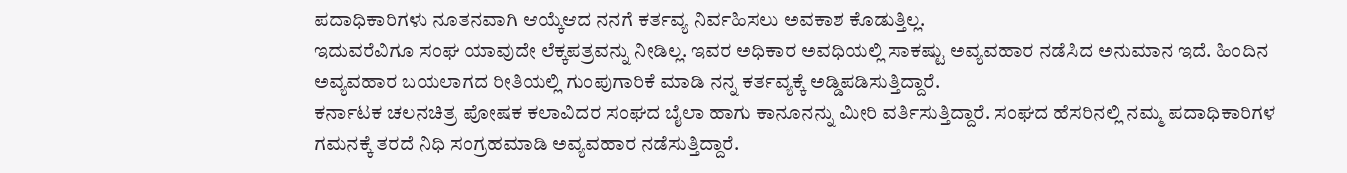ಪದಾಧಿಕಾರಿಗಳು ನೂತನವಾಗಿ ಆಯ್ಕೆಆದ ನನಗೆ ಕರ್ತವ್ಯ ನಿರ್ವಹಿಸಲು ಅವಕಾಶ ಕೊಡುತ್ತಿಲ್ಲ.
ಇದುವರೆವಿಗೂ ಸಂಘ ಯಾವುದೇ ಲೆಕ್ಕಪತ್ರವನ್ನು ನೀಡಿಲ್ಲ. ಇವರ ಅಧಿಕಾರ ಅವಧಿಯಲ್ಲಿ ಸಾಕಷ್ಟು ಅವ್ಯವಹಾರ ನಡೆಸಿದ ಅನುಮಾನ ಇದೆ. ಹಿಂದಿನ ಅವ್ಯವಹಾರ ಬಯಲಾಗದ ರೀತಿಯಲ್ಲಿ ಗುಂಪುಗಾರಿಕೆ ಮಾಡಿ ನನ್ನ ಕರ್ತವ್ಯಕ್ಕೆ ಅಡ್ಡಿಪಡಿಸುತ್ತಿದ್ದಾರೆ.
ಕರ್ನಾಟಕ ಚಲನಚಿತ್ರ ಪೋಷಕ ಕಲಾವಿದರ ಸಂಘದ ಬೈಲಾ ಹಾಗು ಕಾನೂನನ್ನು ಮೀರಿ ವರ್ತಿಸುತ್ತಿದ್ದಾರೆ. ಸಂಘದ ಹೆಸರಿನಲ್ಲಿ ನಮ್ಮ ಪದಾಧಿಕಾರಿಗಳ ಗಮನಕ್ಕೆ ತರದೆ ನಿಧಿ ಸಂಗ್ರಹಮಾಡಿ ಅವ್ಯವಹಾರ ನಡೆಸುತ್ತಿದ್ದಾರೆ.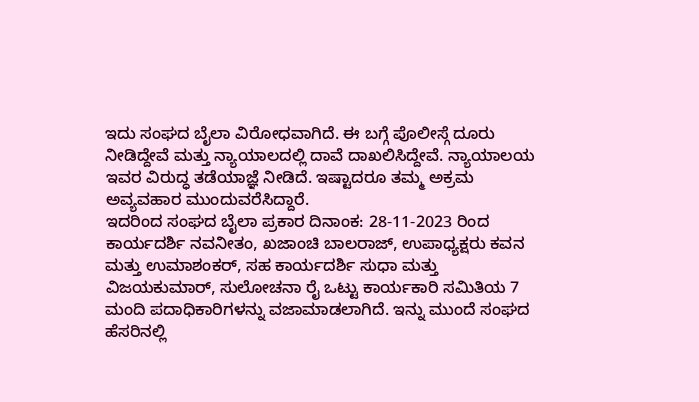ಇದು ಸಂಘದ ಬೈಲಾ ವಿರೋಧವಾಗಿದೆ. ಈ ಬಗ್ಗೆ ಪೊಲೀಸ್ಗೆ ದೂರು ನೀಡಿದ್ದೇವೆ ಮತ್ತು ನ್ಯಾಯಾಲದಲ್ಲಿ ದಾವೆ ದಾಖಲಿಸಿದ್ದೇವೆ. ನ್ಯಾಯಾಲಯ ಇವರ ವಿರುದ್ಧ ತಡೆಯಾಜ್ಞೆ ನೀಡಿದೆ. ಇಷ್ಟಾದರೂ ತಮ್ಮ ಅಕ್ರಮ ಅವ್ಯವಹಾರ ಮುಂದುವರೆಸಿದ್ದಾರೆ.
ಇದರಿಂದ ಸಂಘದ ಬೈಲಾ ಪ್ರಕಾರ ದಿನಾಂಕ: 28-11-2023 ರಿಂದ ಕಾರ್ಯದರ್ಶಿ ನವನೀತಂ, ಖಜಾಂಚಿ ಬಾಲರಾಜ್, ಉಪಾಧ್ಯಕ್ಷರು ಕವನ ಮತ್ತು ಉಮಾಶಂಕರ್, ಸಹ ಕಾರ್ಯದರ್ಶಿ ಸುಧಾ ಮತ್ತು ವಿಜಯಕುಮಾರ್, ಸುಲೋಚನಾ ರೈ ಒಟ್ಟು ಕಾರ್ಯಕಾರಿ ಸಮಿತಿಯ 7 ಮಂದಿ ಪದಾಧಿಕಾರಿಗಳನ್ನು ವಜಾಮಾಡಲಾಗಿದೆ. ಇನ್ನು ಮುಂದೆ ಸಂಘದ ಹೆಸರಿನಲ್ಲಿ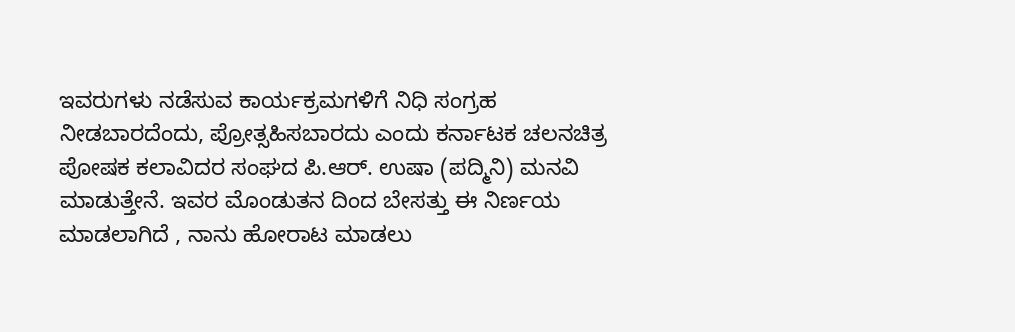ಇವರುಗಳು ನಡೆಸುವ ಕಾರ್ಯಕ್ರಮಗಳಿಗೆ ನಿಧಿ ಸಂಗ್ರಹ ನೀಡಬಾರದೆಂದು, ಪ್ರೋತ್ಸಹಿಸಬಾರದು ಎಂದು ಕರ್ನಾಟಕ ಚಲನಚಿತ್ರ ಪೋಷಕ ಕಲಾವಿದರ ಸಂಘದ ಪಿ.ಆರ್. ಉಷಾ (ಪದ್ಮಿನಿ) ಮನವಿ ಮಾಡುತ್ತೇನೆ. ಇವರ ಮೊಂಡುತನ ದಿಂದ ಬೇಸತ್ತು ಈ ನಿರ್ಣಯ ಮಾಡಲಾಗಿದೆ , ನಾನು ಹೋರಾಟ ಮಾಡಲು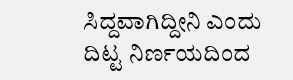ಸಿದ್ದವಾಗಿದ್ದೀನಿ ಎಂದು ದಿಟ್ಟ ನಿರ್ಣಯದಿಂದ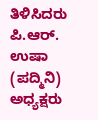ತಿಳಿಸಿದರು
ಪಿ.ಆರ್. ಉಷಾ (ಪದ್ಮಿನಿ)
ಅಧ್ಯಕ್ಷರು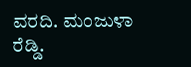ವರದಿ. ಮಂಜುಳಾ ರೆಡ್ಡಿ.